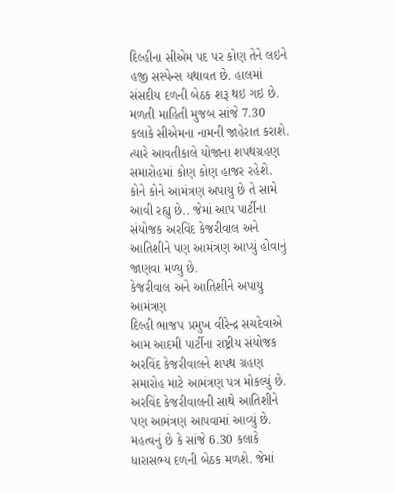દિલ્હીના સીએમ પદ પર કોણ તેને લઇને હજી સસ્પેન્સ યથાવત છે. હાલમાં સંસદીય દળની બેઠક શરૂ થઇ ગઇ છે. મળતી માહિતી મુજબ સાંજે 7.30 કલાકે સીએમના નામની જાહેરાત કરાશે. ત્યારે આવતીકાલે યોજાના શપથગ્રહણ સમારોહમાં કોણ કોણ હાજર રહેશે. કોને કોને આમંત્રણ અપાયુ છે તે સામે આવી રહ્યુ છે.. જેમાં આપ પાર્ટીના સંયોજક અરવિંદ કેજરીવાલ અને આતિશીને પણ આમંત્રણ આપ્યું હોવાનું જાણવા મળ્યુ છે.
કેજરીવાલ અને આતિશીને અપાયુ આમંત્રણ
દિલ્હી ભાજપ પ્રમુખ વીરેન્દ્ર સચદેવાએ આમ આદમી પાર્ટીના રાષ્ટ્રીય સંયોજક અરવિંદ કેજરીવાલને શપથ ગ્રહણ સમારોહ માટે આમંત્રણ પત્ર મોકલ્યું છે. અરવિંદ કેજરીવાલની સાથે આતિશીને પણ આમંત્રણ આપવામાં આવ્યું છે. મહત્વનું છે કે સાંજે 6.30 કલાકે ધારાસભ્ય દળની બેઠક મળશે. જેમાં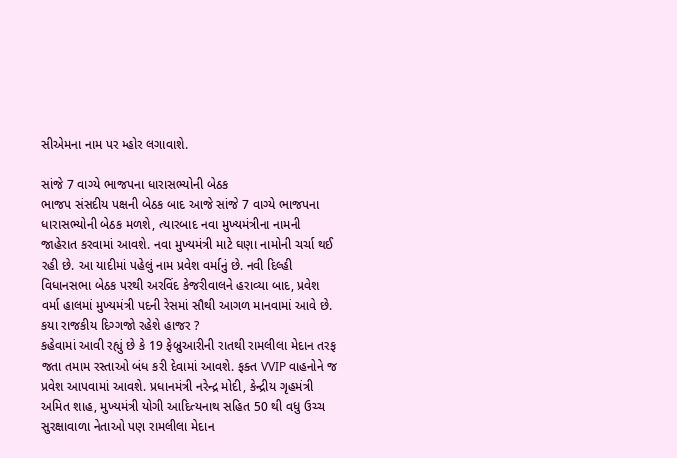સીએમના નામ પર મ્હોર લગાવાશે.

સાંજે 7 વાગ્યે ભાજપના ધારાસભ્યોની બેઠક
ભાજપ સંસદીય પક્ષની બેઠક બાદ આજે સાંજે 7 વાગ્યે ભાજપના ધારાસભ્યોની બેઠક મળશે, ત્યારબાદ નવા મુખ્યમંત્રીના નામની જાહેરાત કરવામાં આવશે. નવા મુખ્યમંત્રી માટે ઘણા નામોની ચર્ચા થઈ રહી છે. આ યાદીમાં પહેલું નામ પ્રવેશ વર્માનું છે. નવી દિલ્હી વિધાનસભા બેઠક પરથી અરવિંદ કેજરીવાલને હરાવ્યા બાદ, પ્રવેશ વર્મા હાલમાં મુખ્યમંત્રી પદની રેસમાં સૌથી આગળ માનવામાં આવે છે.
કયા રાજકીય દિગ્ગજો રહેશે હાજર ?
કહેવામાં આવી રહ્યું છે કે 19 ફેબ્રુઆરીની રાતથી રામલીલા મેદાન તરફ જતા તમામ રસ્તાઓ બંધ કરી દેવામાં આવશે. ફક્ત VVIP વાહનોને જ પ્રવેશ આપવામાં આવશે. પ્રધાનમંત્રી નરેન્દ્ર મોદી, કેન્દ્રીય ગૃહમંત્રી અમિત શાહ, મુખ્યમંત્રી યોગી આદિત્યનાથ સહિત 50 થી વધુ ઉચ્ચ સુરક્ષાવાળા નેતાઓ પણ રામલીલા મેદાન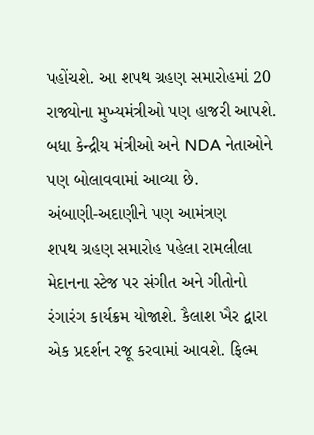પહોંચશે. આ શપથ ગ્રહણ સમારોહમાં 20 રાજ્યોના મુખ્યમંત્રીઓ પણ હાજરી આપશે. બધા કેન્દ્રીય મંત્રીઓ અને NDA નેતાઓને પણ બોલાવવામાં આવ્યા છે.
અંબાણી-અદાણીને પણ આમંત્રણ
શપથ ગ્રહણ સમારોહ પહેલા રામલીલા મેદાનના સ્ટેજ પર સંગીત અને ગીતોનો રંગારંગ કાર્યક્રમ યોજાશે. કૈલાશ ખૈર દ્વારા એક પ્રદર્શન રજૂ કરવામાં આવશે. ફિલ્મ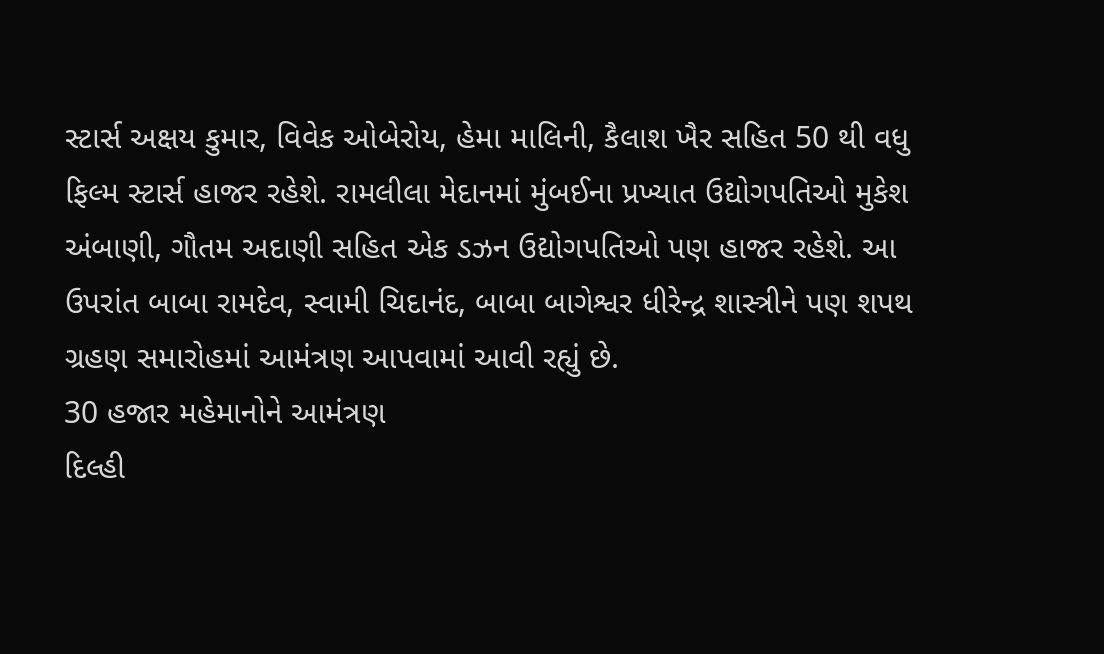સ્ટાર્સ અક્ષય કુમાર, વિવેક ઓબેરોય, હેમા માલિની, કૈલાશ ખૈર સહિત 50 થી વધુ ફિલ્મ સ્ટાર્સ હાજર રહેશે. રામલીલા મેદાનમાં મુંબઈના પ્રખ્યાત ઉદ્યોગપતિઓ મુકેશ અંબાણી, ગૌતમ અદાણી સહિત એક ડઝન ઉદ્યોગપતિઓ પણ હાજર રહેશે. આ ઉપરાંત બાબા રામદેવ, સ્વામી ચિદાનંદ, બાબા બાગેશ્વર ધીરેન્દ્ર શાસ્ત્રીને પણ શપથ ગ્રહણ સમારોહમાં આમંત્રણ આપવામાં આવી રહ્યું છે.
30 હજાર મહેમાનોને આમંત્રણ
દિલ્હી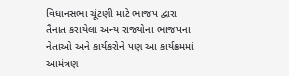વિધાનસભા ચૂંટણી માટે ભાજપ દ્વારા તૈનાત કરાયેલા અન્ય રાજ્યોના ભાજપના નેતાઓ અને કાર્યકરોને પણ આ કાર્યક્રમમાં આમંત્રણ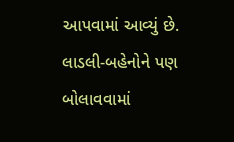આપવામાં આવ્યું છે. લાડલી-બહેનોને પણ બોલાવવામાં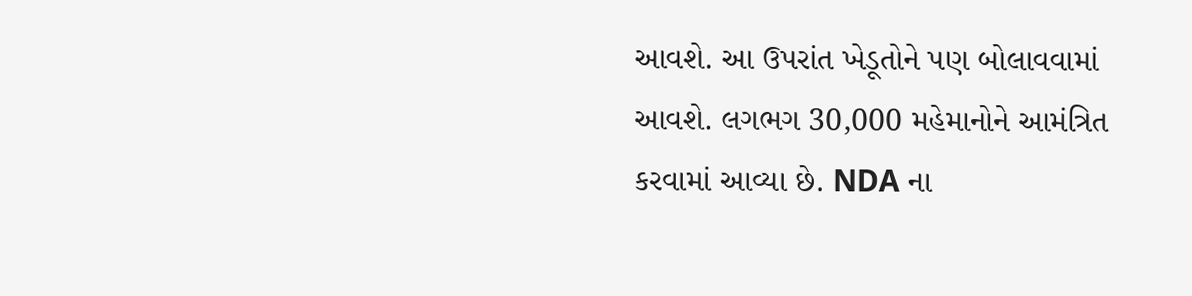આવશે. આ ઉપરાંત ખેડૂતોને પણ બોલાવવામાં આવશે. લગભગ 30,000 મહેમાનોને આમંત્રિત કરવામાં આવ્યા છે. NDA ના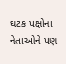ઘટક પક્ષોના નેતાઓને પણ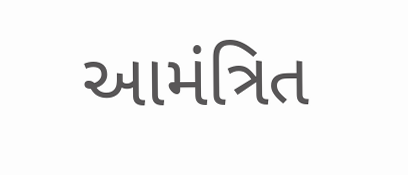આમંત્રિત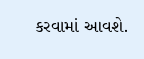કરવામાં આવશે.